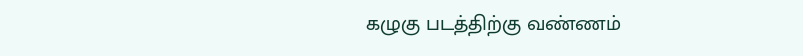கழுகு படத்திற்கு வண்ணம்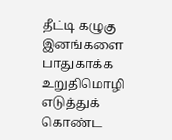தீட்டி கழுகு இனங்களை பாதுகாக்க உறுதிமொழி எடுத்துக் கொண்ட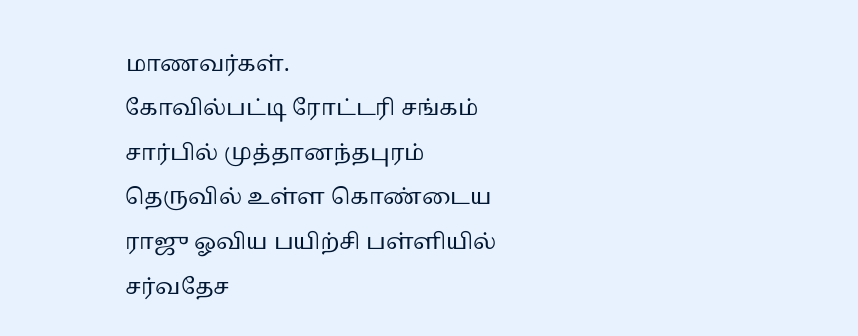மாணவர்கள்.
கோவில்பட்டி ரோட்டரி சங்கம் சார்பில் முத்தானந்தபுரம் தெருவில் உள்ள கொண்டைய ராஜு ஓவிய பயிற்சி பள்ளியில் சர்வதேச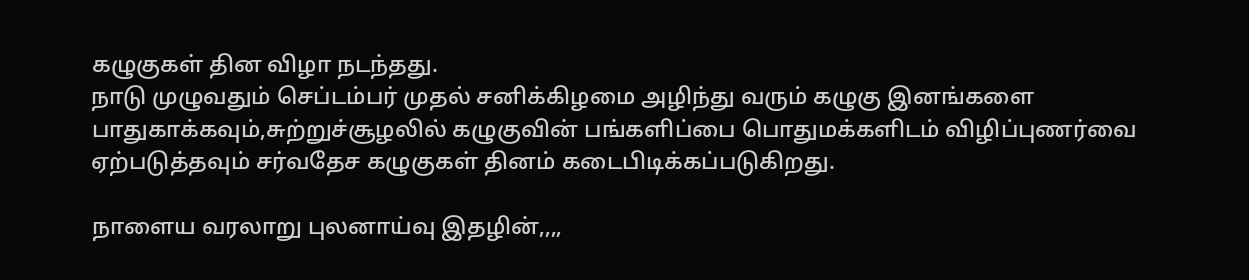கழுகுகள் தின விழா நடந்தது.
நாடு முழுவதும் செப்டம்பர் முதல் சனிக்கிழமை அழிந்து வரும் கழுகு இனங்களை பாதுகாக்கவும்,சுற்றுச்சூழலில் கழுகுவின் பங்களிப்பை பொதுமக்களிடம் விழிப்புணர்வை ஏற்படுத்தவும் சர்வதேச கழுகுகள் தினம் கடைபிடிக்கப்படுகிறது.

நாளைய வரலாறு புலனாய்வு இதழின்,,,,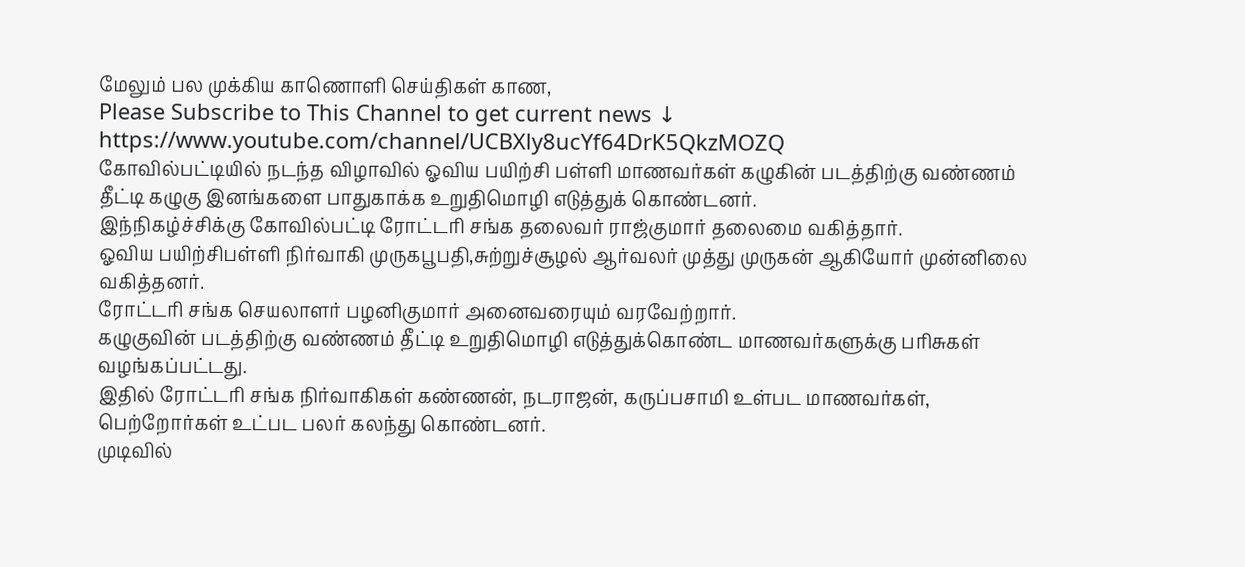மேலும் பல முக்கிய காணொளி செய்திகள் காண,
Please Subscribe to This Channel to get current news ↓
https://www.youtube.com/channel/UCBXly8ucYf64DrK5QkzMOZQ
கோவில்பட்டியில் நடந்த விழாவில் ஓவிய பயிற்சி பள்ளி மாணவர்கள் கழுகின் படத்திற்கு வண்ணம் தீட்டி கழுகு இனங்களை பாதுகாக்க உறுதிமொழி எடுத்துக் கொண்டனர்.
இந்நிகழ்ச்சிக்கு கோவில்பட்டி ரோட்டரி சங்க தலைவர் ராஜ்குமார் தலைமை வகித்தார்.
ஓவிய பயிற்சிபள்ளி நிர்வாகி முருகபூபதி,சுற்றுச்சூழல் ஆர்வலர் முத்து முருகன் ஆகியோர் முன்னிலை வகித்தனர்.
ரோட்டரி சங்க செயலாளர் பழனிகுமார் அனைவரையும் வரவேற்றார்.
கழுகுவின் படத்திற்கு வண்ணம் தீட்டி உறுதிமொழி எடுத்துக்கொண்ட மாணவர்களுக்கு பரிசுகள் வழங்கப்பட்டது.
இதில் ரோட்டரி சங்க நிர்வாகிகள் கண்ணன், நடராஜன், கருப்பசாமி உள்பட மாணவர்கள், பெற்றோர்கள் உட்பட பலர் கலந்து கொண்டனர்.
முடிவில்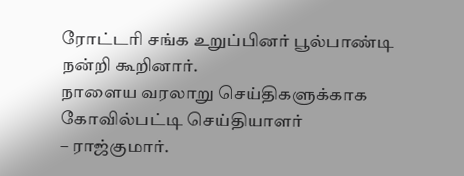ரோட்டரி சங்க உறுப்பினர் பூல்பாண்டி நன்றி கூறினார்.
நாளைய வரலாறு செய்திகளுக்காக
கோவில்பட்டி செய்தியாளர்
– ராஜ்குமார்.